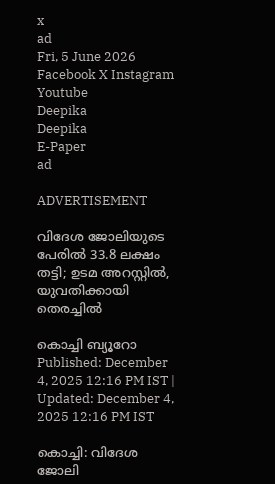x
ad
Fri, 5 June 2026
Facebook X Instagram Youtube
Deepika
Deepika
E-Paper
ad

ADVERTISEMENT

വിദേശ ജോലിയുടെ പേരിൽ 33.8 ലക്ഷം തട്ടി; ഉടമ അറസ്റ്റില്‍, യുവതിക്കായി തെരച്ചിൽ

കൊച്ചി ബ്യൂറോ
Published: December 4, 2025 12:16 PM IST | Updated: December 4, 2025 12:16 PM IST

കൊച്ചി: വിദേശ ജോലി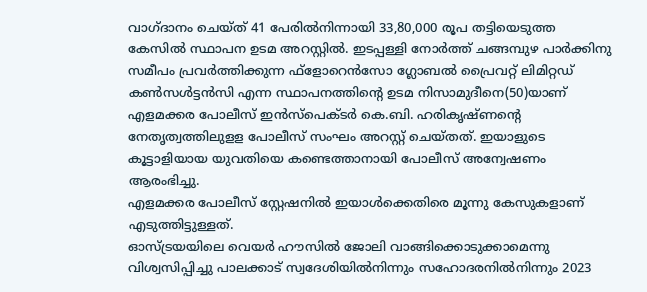വാഗ്ദാനം ചെയ്ത് 41 പേരില്‍നിന്നായി 33,80,000 രൂപ തട്ടിയെടുത്ത കേസില്‍ സ്ഥാപന ഉടമ അറസ്റ്റില്‍. ഇടപ്പള്ളി നോര്‍ത്ത് ചങ്ങമ്പുഴ പാര്‍ക്കിനു സമീപം പ്രവര്‍ത്തിക്കുന്ന ഫ്‌ളോറെന്‍സോ ഗ്ലോബല്‍ പ്രൈവറ്റ് ലിമിറ്റഡ് കണ്‍സള്‍ട്ടന്‍സി എന്ന സ്ഥാപനത്തിന്‍റെ ഉടമ നിസാമുദീനെ(50)യാണ് എളമക്കര പോലീസ് ഇന്‍സ്‌പെക്ടര്‍ കെ.ബി. ഹരികൃഷ്ണന്‍റെ നേതൃത്വത്തിലുളള പോലീസ് സംഘം അറസ്റ്റ് ചെയ്തത്. ഇയാളുടെ കൂട്ടാളിയായ യുവതിയെ കണ്ടെത്താനായി പോലീസ് അന്വേഷണം ആരംഭിച്ചു.
എളമക്കര പോലീസ് സ്റ്റേഷനില്‍ ഇയാള്‍ക്കെതിരെ മൂന്നു കേസുകളാണ് എടുത്തിട്ടുള്ളത്.
ഓസ്ട്രയയിലെ വെയര്‍ ഹൗസില്‍ ജോലി വാങ്ങിക്കൊടുക്കാമെന്നു വിശ്വസിപ്പിച്ചു പാലക്കാട് സ്വദേശിയില്‍നിന്നും സഹോദരനില്‍നിന്നും 2023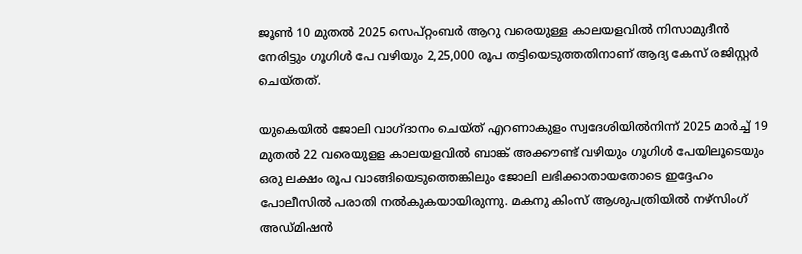ജൂണ്‍ 10 മുതല്‍ 2025 സെപ്റ്റംബര്‍ ആറു വരെയുള്ള കാലയളവില്‍ നിസാമുദീന്‍ നേരിട്ടും ഗൂഗിള്‍ പേ വഴിയും 2,25,000 രൂപ തട്ടിയെടുത്തതിനാണ് ആദ്യ കേസ് രജിസ്റ്റര്‍ ചെയ്തത്.

യുകെയില്‍ ജോലി വാഗ്ദാനം ചെയ്ത് എറണാകുളം സ്വദേശിയില്‍നിന്ന് 2025 മാര്‍ച്ച് 19 മുതല്‍ 22 വരെയുളള കാലയളവില്‍ ബാങ്ക് അക്കൗണ്ട് വഴിയും ഗൂഗിള്‍ പേയിലൂടെയും ഒരു ലക്ഷം രൂപ വാങ്ങിയെടുത്തെങ്കിലും ജോലി ലഭിക്കാതായതോടെ ഇദ്ദേഹം പോലീസില്‍ പരാതി നല്‍കുകയായിരുന്നു. മകനു കിംസ് ആശുപത്രിയില്‍ നഴ്‌സിംഗ് അഡ്മിഷന്‍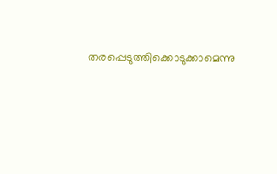തരപ്പെടുത്തിക്കൊടുക്കാമെന്നു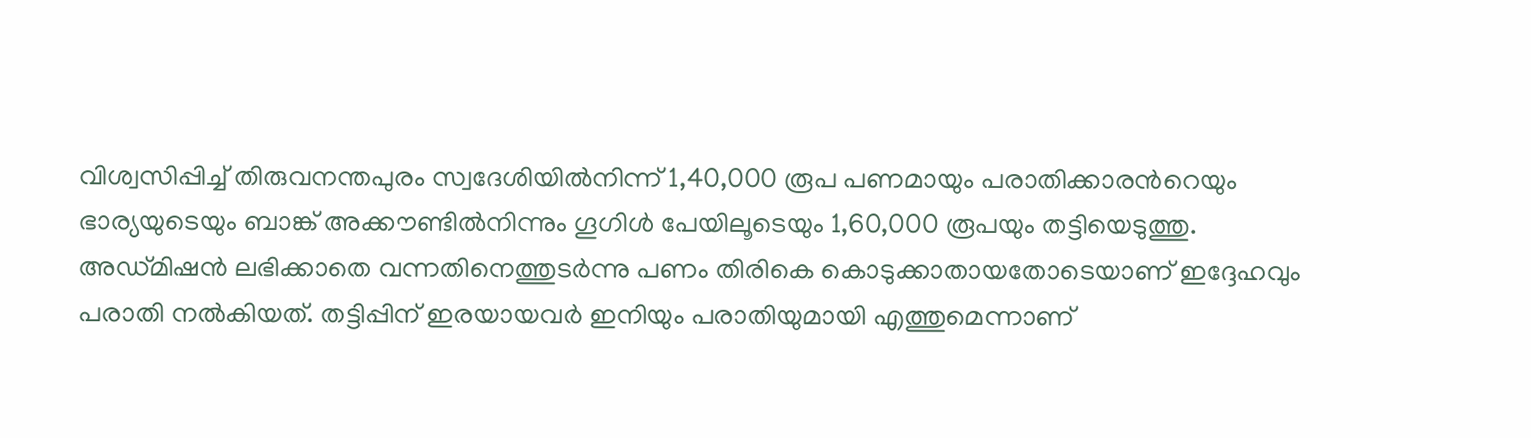വിശ്വസിപ്പിച്ച് തിരുവനന്തപുരം സ്വദേശിയില്‍നിന്ന് 1,40,000 രൂപ പണമായും പരാതിക്കാരന്‍റെയും ഭാര്യയുടെയും ബാങ്ക് അക്കൗണ്ടില്‍നിന്നും ഗൂഗിള്‍ പേയിലൂടെയും 1,60,000 രൂപയും തട്ടിയെടുത്തു.
അഡ്മിഷന്‍ ലഭിക്കാതെ വന്നതിനെത്തുടർന്നു പണം തിരികെ കൊടുക്കാതായതോടെയാണ് ഇദ്ദേഹവും പരാതി നല്‍കിയത്. തട്ടിപ്പിന് ഇരയായവര്‍ ഇനിയും പരാതിയുമായി എത്തുമെന്നാണ്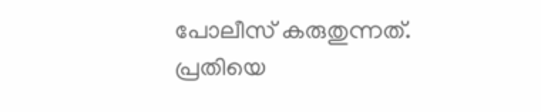പോലീസ് കരുതുന്നത്. പ്രതിയെ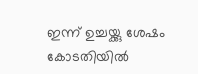ഇന്ന് ഉച്ചയ്ക്കു ശേഷം കോടതിയില്‍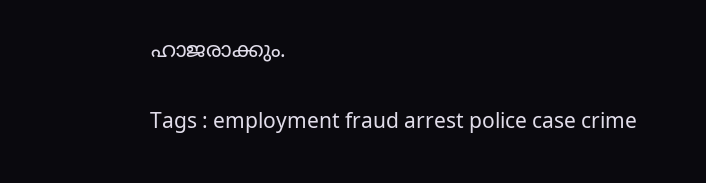ഹാജരാക്കും.

Tags : employment fraud arrest police case crime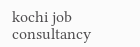kochi job consultancy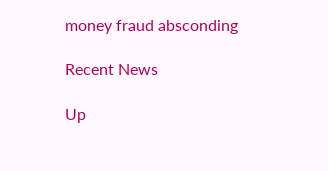money fraud absconding

Recent News

Up